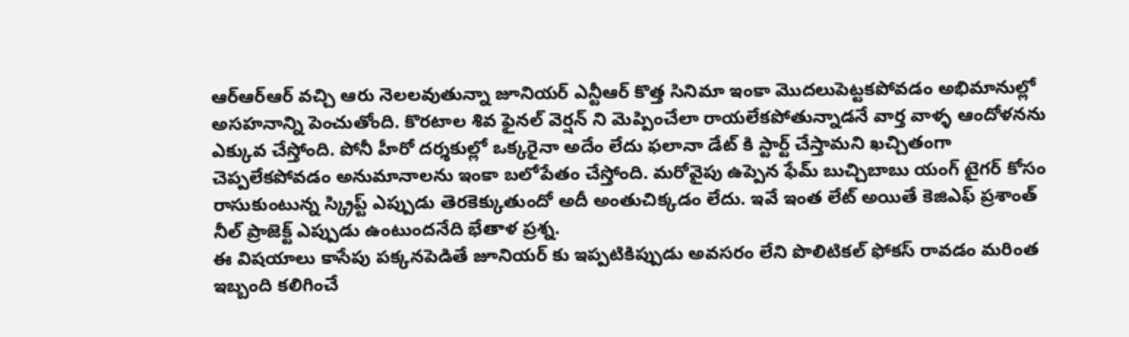ఆర్ఆర్ఆర్ వచ్చి ఆరు నెలలవుతున్నా జూనియర్ ఎన్టీఆర్ కొత్త సినిమా ఇంకా మొదలుపెట్టకపోవడం అభిమానుల్లో అసహనాన్ని పెంచుతోంది. కొరటాల శివ ఫైనల్ వెర్షన్ ని మెప్పించేలా రాయలేకపోతున్నాడనే వార్త వాళ్ళ ఆందోళనను ఎక్కువ చేస్తోంది. పోనీ హీరో దర్శకుల్లో ఒక్కరైనా అదేం లేదు ఫలానా డేట్ కి స్టార్ట్ చేస్తామని ఖచ్చితంగా చెప్పలేకపోవడం అనుమానాలను ఇంకా బలోపేతం చేస్తోంది. మరోవైపు ఉప్పెన ఫేమ్ బుచ్చిబాబు యంగ్ టైగర్ కోసం రాసుకుంటున్న స్క్రిప్ట్ ఎప్పుడు తెరకెక్కుతుందో అదీ అంతుచిక్కడం లేదు. ఇవే ఇంత లేట్ అయితే కెజిఎఫ్ ప్రశాంత్ నీల్ ప్రాజెక్ట్ ఎప్పుడు ఉంటుందనేది భేతాళ ప్రశ్న.
ఈ విషయాలు కాసేపు పక్కనపెడితే జూనియర్ కు ఇప్పటికిప్పుడు అవసరం లేని పొలిటికల్ ఫోకస్ రావడం మరింత ఇబ్బంది కలిగించే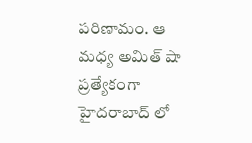పరిణామం. ఆ మధ్య అమిత్ షా ప్రత్యేకంగా హైదరాబాద్ లో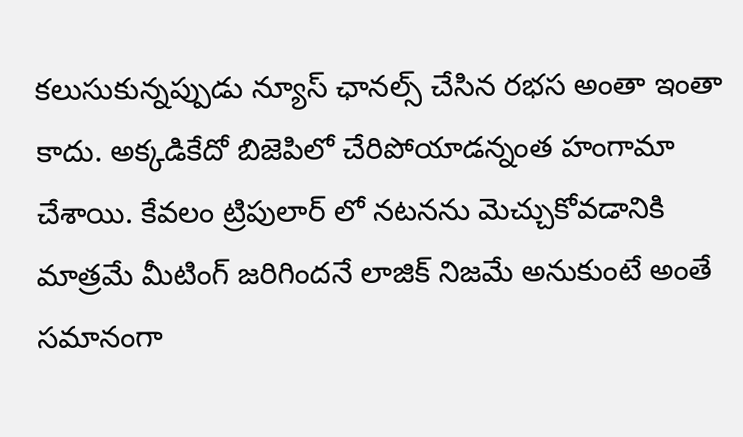కలుసుకున్నప్పుడు న్యూస్ ఛానల్స్ చేసిన రభస అంతా ఇంతా కాదు. అక్కడికేదో బిజెపిలో చేరిపోయాడన్నంత హంగామా చేశాయి. కేవలం ట్రిపులార్ లో నటనను మెచ్చుకోవడానికి మాత్రమే మీటింగ్ జరిగిందనే లాజిక్ నిజమే అనుకుంటే అంతే సమానంగా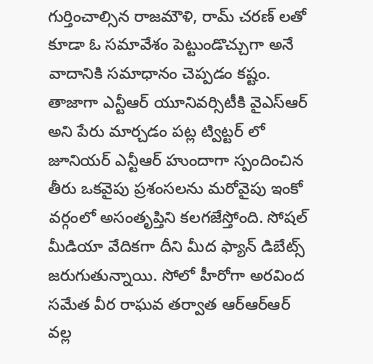గుర్తించాల్సిన రాజమౌళి, రామ్ చరణ్ లతో కూడా ఓ సమావేశం పెట్టుండొచ్చుగా అనే వాదానికి సమాధానం చెప్పడం కష్టం.
తాజాగా ఎన్టీఆర్ యూనివర్సిటీకి వైఎస్ఆర్ అని పేరు మార్చడం పట్ల ట్విట్టర్ లో జూనియర్ ఎన్టీఆర్ హుందాగా స్పందించిన తీరు ఒకవైపు ప్రశంసలను మరోవైపు ఇంకో వర్గంలో అసంతృప్తిని కలగజేస్తోంది. సోషల్ మీడియా వేదికగా దీని మీద ఫ్యాన్ డిబేట్స్ జరుగుతున్నాయి. సోలో హీరోగా అరవింద సమేత వీర రాఘవ తర్వాత ఆర్ఆర్ఆర్ వల్ల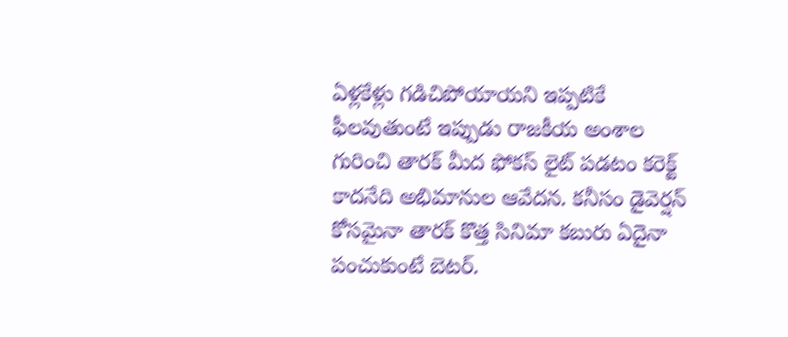ఏళ్లకేళ్లు గడిచిపోయాయని ఇప్పటికే ఫీలవుతుంటే ఇప్పుడు రాజకీయ అంశాల గురించి తారక్ మీద ఫోకస్ లైట్ పడటం కరెక్ట్ కాదనేది అభిమానుల ఆవేదన. కనీసం డైవెర్షన్ కోసమైనా తారక్ కొత్త సినిమా కబురు ఏదైనా పంచుకుంటే బెటర్.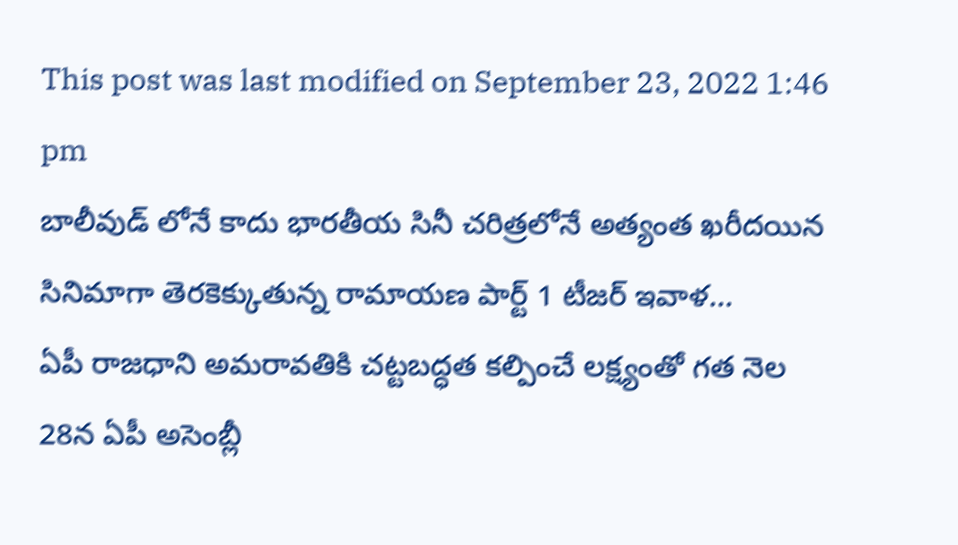This post was last modified on September 23, 2022 1:46 pm
బాలీవుడ్ లోనే కాదు భారతీయ సినీ చరిత్రలోనే అత్యంత ఖరీదయిన సినిమాగా తెరకెక్కుతున్న రామాయణ పార్ట్ 1 టీజర్ ఇవాళ…
ఏపీ రాజధాని అమరావతికి చట్టబద్ధత కల్పించే లక్ష్యంతో గత నెల 28న ఏపీ అసెంబ్లీ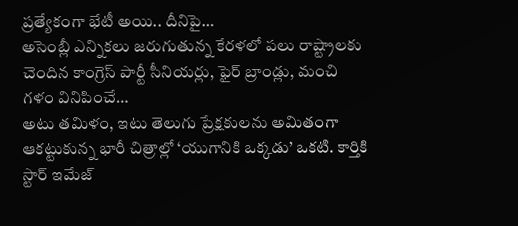ప్రత్యేకంగా భేటీ అయి.. దీనిపై…
అసెంబ్లీ ఎన్నికలు జరుగుతున్న కేరళలో పలు రాష్ట్రాలకు చెందిన కాంగ్రెస్ పార్టీ సీనియర్లు, ఫైర్ బ్రాండ్లు, మంచి గళం వినిపించే…
అటు తమిళం, ఇటు తెలుగు ప్రేక్షకులను అమితంగా ఆకట్టుకున్న భారీ చిత్రాల్లో ‘యుగానికి ఒక్కడు’ ఒకటి. కార్తికి స్టార్ ఇమేజ్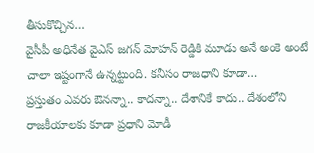తీసుకొచ్చిన…
వైసీపీ అధినేత వైఎస్ జగన్ మోహన్ రెడ్డికి మూడు అనే అంకె అంటే చాలా ఇష్టంగానే ఉన్నట్టుంది. కనీసం రాజధాని కూడా…
ప్రస్తుతం ఎవరు ఔనన్నా.. కాదన్నా.. దేశానికే కాదు.. దేశంలోని రాజకీయాలకు కూడా ప్రధాని మోడీ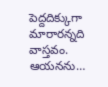పెద్దదిక్కుగా మారారన్నది వాస్తవం. ఆయనను…